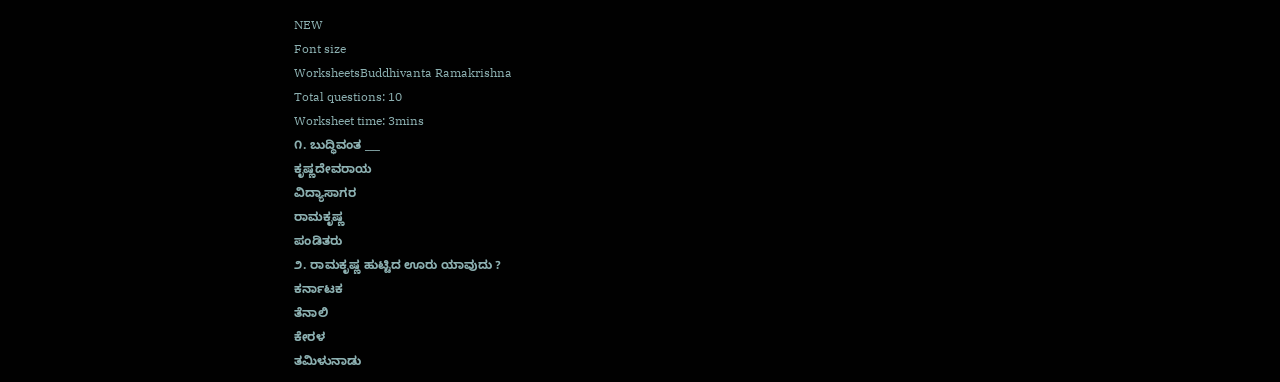NEW
Font size
WorksheetsBuddhivanta Ramakrishna
Total questions: 10
Worksheet time: 3mins
೧. ಬುದ್ಧಿವಂತ ___
ಕೃಷ್ಣದೇವರಾಯ
ವಿದ್ಯಾಸಾಗರ
ರಾಮಕೃಷ್ಣ
ಪಂಡಿತರು
೨. ರಾಮಕೃಷ್ಣ ಹುಟ್ಟಿದ ಊರು ಯಾವುದು ?
ಕರ್ನಾಟಕ
ತೆನಾಲಿ
ಕೇರಳ
ತಮಿಳುನಾಡು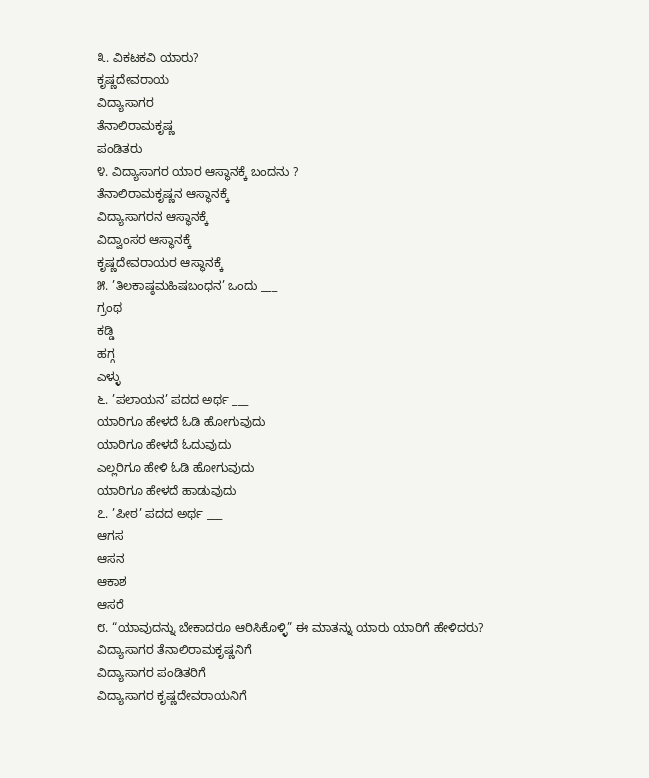೩. ವಿಕಟಕವಿ ಯಾರು?
ಕೃಷ್ಣದೇವರಾಯ
ವಿದ್ಯಾಸಾಗರ
ತೆನಾಲಿರಾಮಕೃಷ್ಣ
ಪಂಡಿತರು
೪. ವಿದ್ಯಾಸಾಗರ ಯಾರ ಆಸ್ಥಾನಕ್ಕೆ ಬಂದನು ?
ತೆನಾಲಿರಾಮಕೃಷ್ಣನ ಆಸ್ಥಾನಕ್ಕೆ
ವಿದ್ಯಾಸಾಗರನ ಆಸ್ಥಾನಕ್ಕೆ
ವಿದ್ವಾಂಸರ ಆಸ್ಥಾನಕ್ಕೆ
ಕೃಷ್ಣದೇವರಾಯರ ಆಸ್ಥಾನಕ್ಕೆ
೫. ’ತಿಲಕಾಷ್ಠಮಹಿಷಬಂಧನ’ ಒಂದು ___
ಗ್ರಂಥ
ಕಡ್ಡಿ
ಹಗ್ಗ
ಎಳ್ಳು
೬. ’ಪಲಾಯನ’ ಪದದ ಅರ್ಥ ___
ಯಾರಿಗೂ ಹೇಳದೆ ಓಡಿ ಹೋಗುವುದು
ಯಾರಿಗೂ ಹೇಳದೆ ಓದುವುದು
ಎಲ್ಲರಿಗೂ ಹೇಳಿ ಓಡಿ ಹೋಗುವುದು
ಯಾರಿಗೂ ಹೇಳದೆ ಹಾಡುವುದು
೭. ’ಪೀಠ’ ಪದದ ಅರ್ಥ ___
ಆಗಸ
ಆಸನ
ಆಕಾಶ
ಆಸರೆ
೮. “ಯಾವುದನ್ನು ಬೇಕಾದರೂ ಆರಿಸಿಕೊಳ್ಳಿ” ಈ ಮಾತನ್ನು ಯಾರು ಯಾರಿಗೆ ಹೇಳಿದರು?
ವಿದ್ಯಾಸಾಗರ ತೆನಾಲಿರಾಮಕೃಷ್ಣನಿಗೆ
ವಿದ್ಯಾಸಾಗರ ಪಂಡಿತರಿಗೆ
ವಿದ್ಯಾಸಾಗರ ಕೃಷ್ಣದೇವರಾಯನಿಗೆ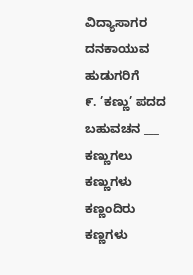ವಿದ್ಯಾಸಾಗರ ದನಕಾಯುವ ಹುಡುಗರಿಗೆ
೯. ’ಕಣ್ಣು’ ಪದದ ಬಹುವಚನ ___
ಕಣ್ಣುಗಲು
ಕಣ್ಣುಗಳು
ಕಣ್ಣಂದಿರು
ಕಣ್ಣಗಳು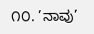೧೦. ’ನಾವು’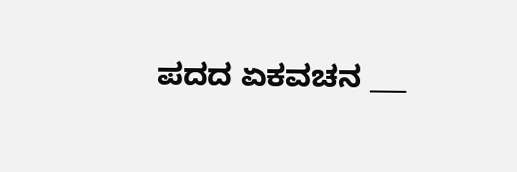ಪದದ ಏಕವಚನ ___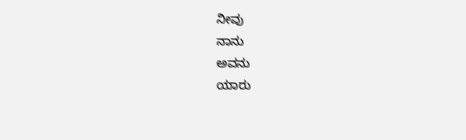ನೀವು
ನಾನು
ಅವನು
ಯಾರು